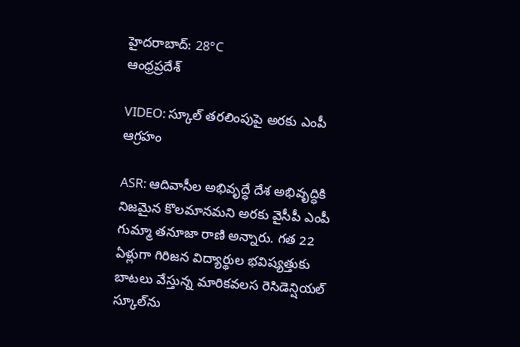హైదరాబాద్: 28°C
ఆంధ్రప్రదేశ్

VIDEO: స్కూల్ తరలింపుపై అరకు ఎంపీ ఆగ్రహం

ASR: ఆదివాసీల అభివృద్ధే దేశ అభివృద్ధికి నిజమైన కొలమానమని అరకు వైసీపీ ఎంపీ గుమ్మా తనూజా రాణి అన్నారు. గత 22 ఏళ్లుగా గిరిజన విద్యార్థుల భవిష్యత్తుకు బాటలు వేస్తున్న మారికవలస రెసిడెన్షియల్ స్కూల్‌ను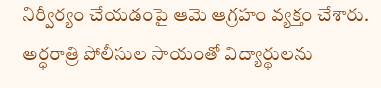నిర్వీర్యం చేయడంపై ఆమె ఆగ్రహం వ్యక్తం చేశారు. అర్ధరాత్రి పోలీసుల సాయంతో విద్యార్థులను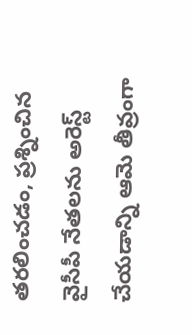తరలించడం, ప్రశ్నించిన వైసీపీ నేతలను అరెస్ట్ చేయడాన్ని ఆమె తీవ్రంగా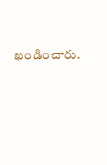ఖండించారు.